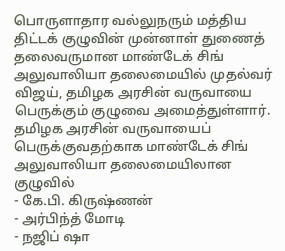பொருளாதார வல்லுநரும் மத்திய திட்டக் குழுவின் முன்னாள் துணைத் தலைவருமான மாண்டேக் சிங் அலுவாலியா தலைமையில் முதல்வர் விஜய், தமிழக அரசின் வருவாயை பெருக்கும் குழுவை அமைத்துள்ளார்.
தமிழக அரசின் வருவாயைப் பெருக்குவதற்காக மாண்டேக் சிங் அலுவாலியா தலைமையிலான குழுவில்
- கே.பி. கிருஷ்ணன்
- அர்பிந்த் மோடி
- நஜிப் ஷா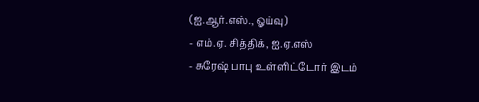(ஐ.ஆர்.எஸ்., ஓய்வு)
- எம்.ஏ. சித்திக், ஐ.ஏ.எஸ்
- சுரேஷ் பாபு உள்ளிட்டோர் இடம்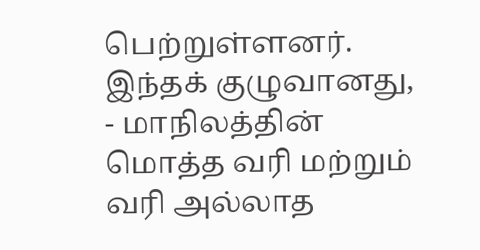பெற்றுள்ளனர்.
இந்தக் குழுவானது,
- மாநிலத்தின் மொத்த வரி மற்றும் வரி அல்லாத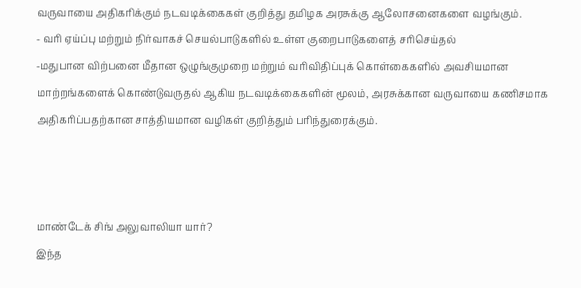வருவாயை அதிகரிக்கும் நடவடிக்கைகள் குறித்து தமிழக அரசுக்கு ஆலோசனைகளை வழங்கும்.
- வரி ஏய்ப்பு மற்றும் நிர்வாகச் செயல்பாடுகளில் உள்ள குறைபாடுகளைத் சரிசெய்தல்
-மதுபான விற்பனை மீதான ஒழுங்குமுறை மற்றும் வரிவிதிப்புக் கொள்கைகளில் அவசியமான மாற்றங்களைக் கொண்டுவருதல் ஆகிய நடவடிக்கைகளின் மூலம், அரசுக்கான வருவாயை கணிசமாக அதிகரிப்பதற்கான சாத்தியமான வழிகள் குறித்தும் பரிந்துரைக்கும்.



மாண்டேக் சிங் அலுவாலியா யார்?
இந்த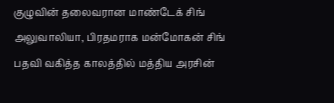குழுவின் தலைவரான மாண்டேக் சிங் அலுவாலியா, பிரதமராக மன்மோகன் சிங் பதவி வகித்த காலத்தில் மத்திய அரசின்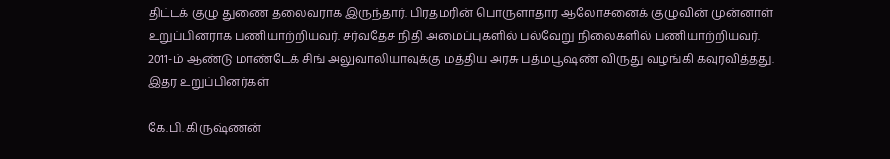திட்டக் குழு துணை தலைவராக இருந்தார். பிரதமரின் பொருளாதார ஆலோசனைக் குழுவின் முன்னாள் உறுப்பினராக பணியாற்றியவர். சர்வதேச நிதி அமைப்புகளில் பல்வேறு நிலைகளில் பணியாற்றியவர். 2011-ம் ஆண்டு மாண்டேக் சிங் அலுவாலியாவுக்கு மத்திய அரசு பத்மபூஷண் விருது வழங்கி கவுரவித்தது.
இதர உறுப்பினர்கள்

கே.பி. கிருஷ்ணன்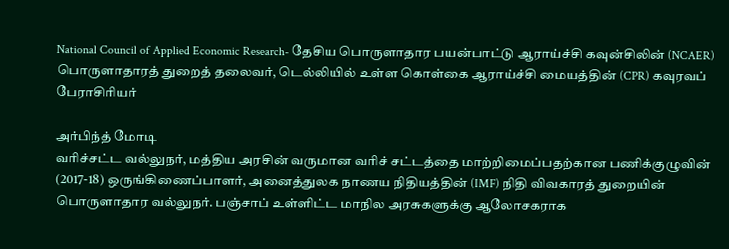National Council of Applied Economic Research- தேசிய பொருளாதார பயன்பாட்டு ஆராய்ச்சி கவுன்சிலின் (NCAER) பொருளாதாரத் துறைத் தலைவர், டெல்லியில் உள்ள கொள்கை ஆராய்ச்சி மையத்தின் (CPR) கவுரவப் பேராசிரியர்

அர்பிந்த் மோடி
வரிச்சட்ட வல்லுநர், மத்திய அரசின் வருமான வரிச் சட்டத்தை மாற்றிமைப்பதற்கான பணிக்குழுவின் (2017-18) ஒருங்கிணைப்பாளர், அனைத்துலக நாணய நிதியத்தின் (IMF) நிதி விவகாரத் துறையின் பொருளாதார வல்லுநர். பஞ்சாப் உள்ளிட்ட மாநில அரசுகளுக்கு ஆலோசகராக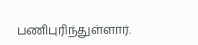பணிபுரிந்துள்ளார்.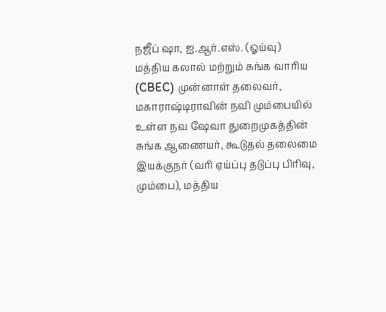நஜீப் ஷா, ஐ.ஆர்.எஸ். (ஓய்வு)
மத்திய கலால் மற்றும் சுங்க வாரிய (CBEC) முன்னாள் தலைவர், மகாராஷ்டிராவின் நவி மும்பையில் உள்ள நவ ஷேவா துறைமுகத்தின் சுங்க ஆணையர், கூடுதல் தலைமை இயக்குநர் (வரி ஏய்ப்பு தடுப்பு பிரிவு, மும்பை), மத்திய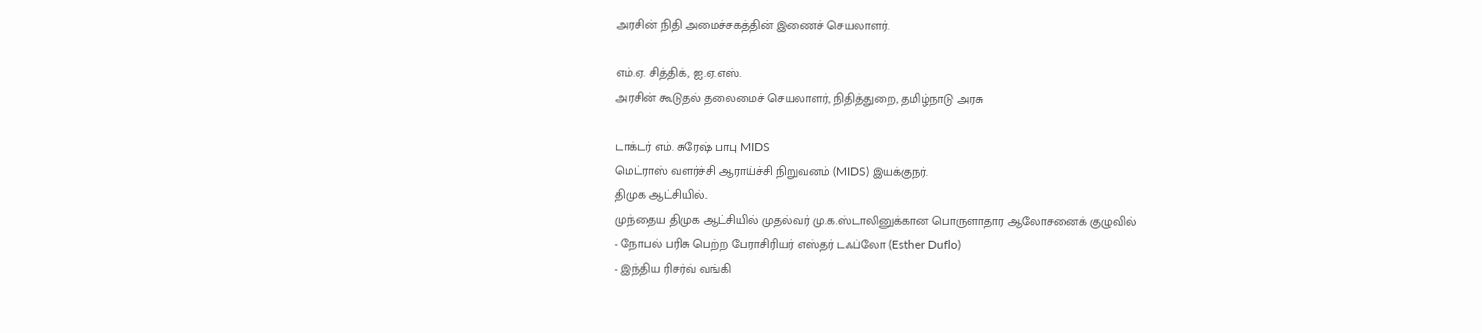அரசின் நிதி அமைச்சகத்தின் இணைச் செயலாளர்.

எம்.ஏ. சித்திக், ஐ.ஏ.எஸ்.
அரசின் கூடுதல் தலைமைச் செயலாளர், நிதித்துறை, தமிழ்நாடு அரசு

டாக்டர் எம். சுரேஷ் பாபு MIDS
மெட்ராஸ் வளர்ச்சி ஆராய்ச்சி நிறுவனம் (MIDS) இயக்குநர்.
திமுக ஆட்சியில்..
முந்தைய திமுக ஆட்சியில் முதல்வர் மு.க.ஸ்டாலினுக்கான பொருளாதார ஆலோசனைக் குழுவில்
- நோபல் பரிசு பெற்ற பேராசிரியர் எஸ்தர் டஃப்லோ (Esther Duflo)
- இந்திய ரிசர்வ் வங்கி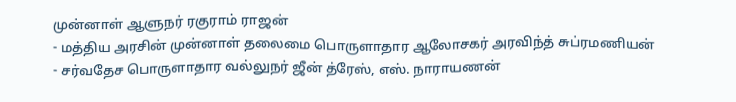முன்னாள் ஆளுநர் ரகுராம் ராஜன்
- மத்திய அரசின் முன்னாள் தலைமை பொருளாதார ஆலோசகர் அரவிந்த் சுப்ரமணியன்
- சர்வதேச பொருளாதார வல்லுநர் ஜீன் த்ரேஸ், எஸ். நாராயணன்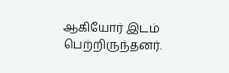ஆகியோர் இடம் பெற்றிருந்தனர்.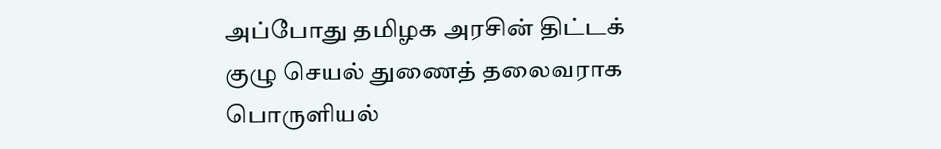அப்போது தமிழக அரசின் திட்டக் குழு செயல் துணைத் தலைவராக பொருளியல்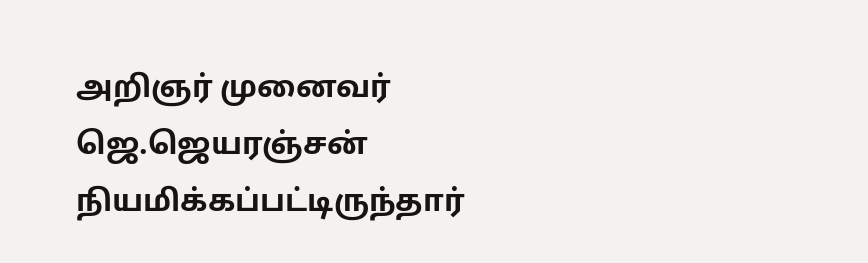அறிஞர் முனைவர் ஜெ.ஜெயரஞ்சன் நியமிக்கப்பட்டிருந்தார்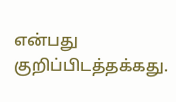என்பது குறிப்பிடத்தக்கது.